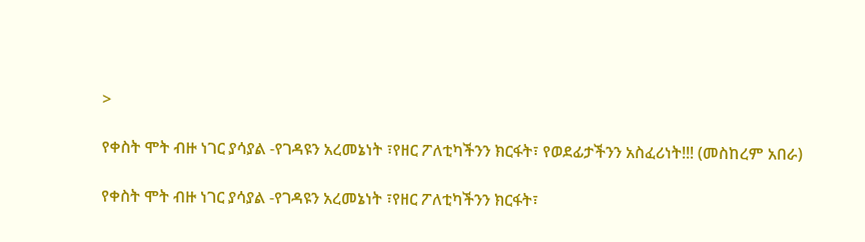>

የቀስት ሞት ብዙ ነገር ያሳያል -የገዳዩን አረመኔነት ፣የዘር ፖለቲካችንን ክርፋት፣ የወደፊታችንን አስፈሪነት!!! (መስከረም አበራ)

የቀስት ሞት ብዙ ነገር ያሳያል -የገዳዩን አረመኔነት ፣የዘር ፖለቲካችንን ክርፋት፣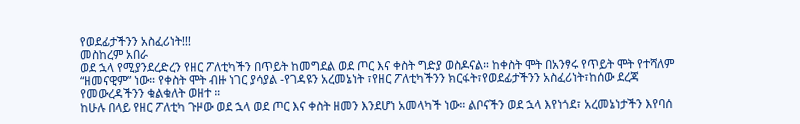የወደፊታችንን አስፈሪነት!!!
መስከረም አበራ
ወደ ኋላ የሚያንደረድረን የዘር ፖለቲካችን በጥይት ከመግደል ወደ ጦር እና ቀስት ግድያ ወስዶናል። ከቀስት ሞት በአንፃሩ የጥይት ሞት የተሻለም “ዘመናዊም” ነው። የቀስት ሞት ብዙ ነገር ያሳያል -የገዳዩን አረመኔነት ፣የዘር ፖለቲካችንን ክርፋት፣የወደፊታችንን አስፈሪነት፣ከሰው ደረጃ የመውረዳችንን ቁልቁለት ወዘተ ።
ከሁሉ በላይ የዘር ፖለቲካ ጉዞው ወደ ኋላ ወደ ጦር እና ቀስት ዘመን እንደሆነ አመላካች ነው። ልቦናችን ወደ ኋላ እየነጎደ፣ አረመኔነታችን እየባሰ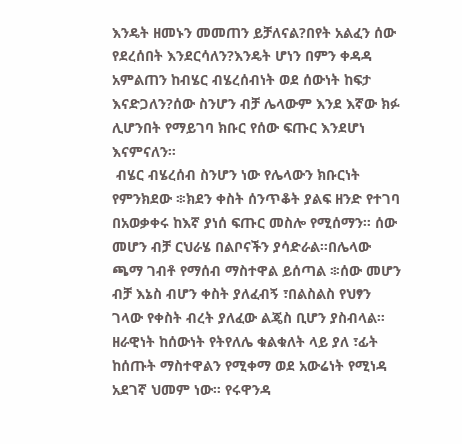እንዴት ዘመኑን መመጠን ይቻለናል?በየት አልፈን ሰው የደረሰበት እንደርሳለን?እንዴት ሆነን በምን ቀዳዳ አምልጠን ከብሄር ብሄረሰብነት ወደ ሰውነት ከፍታ እናድጋለን?ሰው ስንሆን ብቻ ሌላውም እንደ እኛው ክፉ ሊሆንበት የማይገባ ክቡር የሰው ፍጡር እንደሆነ እናምናለን።
 ብሄር ብሄረሰብ ስንሆን ነው የሌላውን ክቡርነት የምንክደው ፨ክደን ቀስት ሰንጥቆት ያልፍ ዘንድ የተገባ በአወቃቀሩ ከእኛ ያነሰ ፍጡር መስሎ የሚሰማን። ሰው መሆን ብቻ ርህራሄ በልቦናችን ያሳድራል።በሌላው ጫማ ገብቶ የማሰብ ማስተዋል ይሰጣል ፨ሰው መሆን ብቻ እኔስ ብሆን ቀስት ያለፈብኝ ፣በልስልስ የህፃን ገላው የቀስት ብረት ያለፈው ልጄስ ቢሆን ያስብላል። ዘራዊነት ከሰውነት የትየለሌ ቁልቁለት ላይ ያለ ፣ፊት ከሰጡት ማስተዋልን የሚቀማ ወደ አውሬነት የሚነዳ አደገኛ ህመም ነው። የሩዋንዳ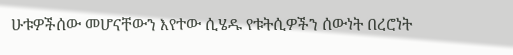ሁቱዎችሰው መሆናቸውን እየተው ሲሄዱ የቱትሲዎችን ሰውነት በረሮነት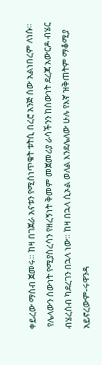ቀይረው ማሰብ ጀመሩ። ከዛ በገጀራ አናቱን የሚሰነጥቁት ቱትሲ በረሮ አንጅ ሰው አልነበረም ለነሱ።
 የሌላውን ሰውነት የሚያስረሳን የዘረኝነት ቅመም መጀመሪያ ራሳችንን ከሰውነት ደረጃ አውርዶ ብሄር ብሄረሰብ ካደረገን በኋላ ነው። ከዛ በኋላ ሲኦል ወለል እንደሌለው ሁሉ የእኛ ዝቅጠትም ማቆሚያ አይኖረውም-ሩዋንዳ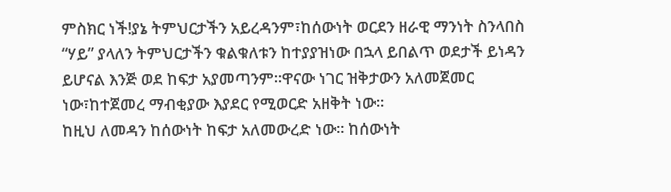ምስክር ነች!ያኔ ትምህርታችን አይረዳንም፣ከሰውነት ወርደን ዘራዊ ማንነት ስንላበስ “ሃይ” ያላለን ትምህርታችን ቁልቁለቱን ከተያያዝነው በኋላ ይበልጥ ወደታች ይነዳን ይሆናል እንጅ ወደ ከፍታ አያመጣንም።ዋናው ነገር ዝቅታውን አለመጀመር ነው፣ከተጀመረ ማብቂያው እያደር የሚወርድ አዘቅት ነው።
ከዚህ ለመዳን ከሰውነት ከፍታ አለመውረድ ነው። ከሰውነት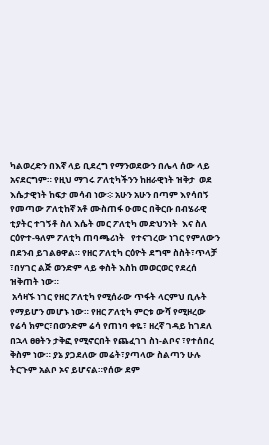ካልወረድን በእኛ ላይ ቢደረግ የማንወደውን በሌላ ሰው ላይ አናደርግም። የዚህ ማገሩ ፖለቲካችንን ከዘራዊነት ዝቅታ  ወደ እሴታዊነት ከፍታ መሳብ ነው፨ አሁን አሁን በጣም እየሳበኝ የመጣው ፖለቲከኛ አቶ ሙስጠፋ ዑመር በቅርቡ በብሄራዊ ቲያትር ተገኝቶ ስለ እሴት መር ፖለቲካ መድህንነት  እና ስለ ርዕዮተ-ዓለም ፖለቲካ ጠባጫሪነት   የተናገረው ነገር የምለውን በደንብ ይገልፀዋል። የዘር ፖለቲካ ርዕዮት ደግሞ ስስት፣ጥላቻ ፣በሃገር ልጅ ወንድም ላይ ቀስት እስከ መወርወር የደረሰ ዝቅጠት ነው።
 አሳዛኙ ነገር የዘር ፖለቲካ የሚሰራው ጥፋት ላርምህ ቢሉት የማይሆን መሆኑ ነው። የዘር ፖለቲካ ምርቱ ውሻ የሚዞረው የሬሳ ክምር፣በወንድም ሬሳ የጠነባ ቀዬ፣ ዘረኛ ገዳይ ከገደለ በኋላ ፀፀትን ታቅፎ የሚኖርበት የጨፈገገ ስነ-ልቦና ፣የተሰበረ ቅስም ነው። ያኔ ያጋደለው መሬት፣ያጣላው ስልጣን ሁሉ ትርጉም አልቦ ኦና ይሆናል።የሰው ደም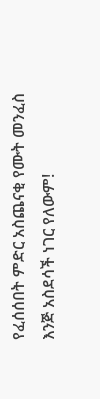የፈሰሰበት ምድር አስጨናቂ የሙት መንፈስ እንጅ አስደሳች ነገር የለውም!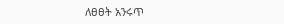ለፀፀት አንሩጥ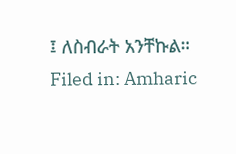፤ ለስብራት አንቸኩል።
Filed in: Amharic